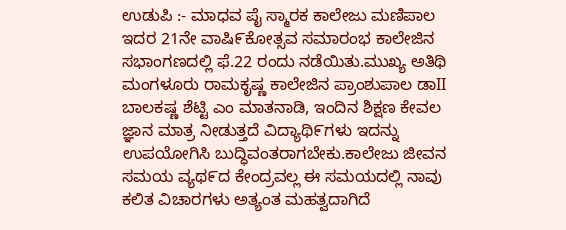ಉಡುಪಿ :- ಮಾಧವ ಪೈ ಸ್ಮಾರಕ ಕಾಲೇಜು ಮಣಿಪಾಲ ಇದರ 21ನೇ ವಾಷಿ೯ಕೋತ್ಸವ ಸಮಾರಂಭ ಕಾಲೇಜಿನ ಸಭಾಂಗಣದಲ್ಲಿ ಫೆ.22 ರಂದು ನಡೆಯಿತು.ಮುಖ್ಯ ಅತಿಥಿ ಮಂಗಳೂರು ರಾಮಕೃಷ್ಣ ಕಾಲೇಜಿನ ಪ್ರಾಂಶುಪಾಲ ಡಾII ಬಾಲಕಷ್ಣ ಶೆಟ್ಟಿ ಎಂ ಮಾತನಾಡಿ, ಇಂದಿನ ಶಿಕ್ಷಣ ಕೇವಲ ಜ್ಞಾನ ಮಾತ್ರ ನೀಡುತ್ತದೆ ವಿದ್ಯಾಥಿ೯ಗಳು ಇದನ್ನು ಉಪಯೋಗಿಸಿ ಬುದ್ಧಿವಂತರಾಗಬೇಕು.ಕಾಲೇಜು ಜೀವನ ಸಮಯ ವ್ಯಥ೯ದ ಕೇಂದ್ರವಲ್ಲ ಈ ಸಮಯದಲ್ಲಿ ನಾವು ಕಲಿತ ವಿಚಾರಗಳು ಅತ್ಯಂತ ಮಹತ್ವದಾಗಿದೆ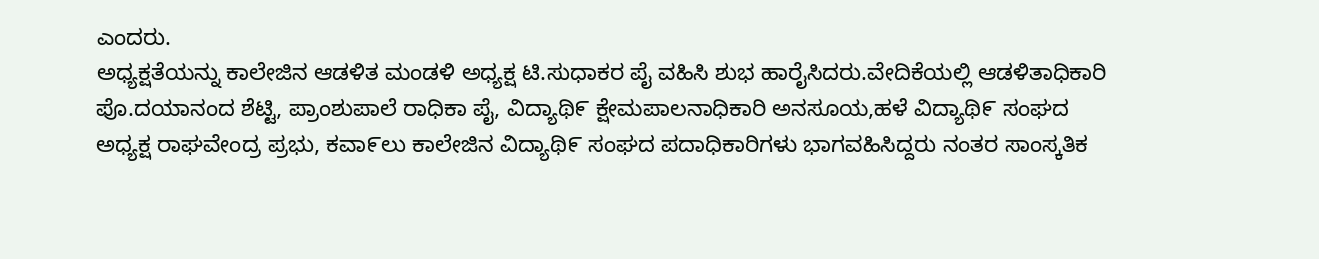ಎಂದರು.
ಅಧ್ಯಕ್ಷತೆಯನ್ನು ಕಾಲೇಜಿನ ಆಡಳಿತ ಮಂಡಳಿ ಅಧ್ಯಕ್ಷ ಟಿ.ಸುಧಾಕರ ಪೈ ವಹಿಸಿ ಶುಭ ಹಾರೈಸಿದರು.ವೇದಿಕೆಯಲ್ಲಿ ಆಡಳಿತಾಧಿಕಾರಿ ಪೊ.ದಯಾನಂದ ಶೆಟ್ಟಿ, ಪ್ರಾಂಶುಪಾಲೆ ರಾಧಿಕಾ ಪೈ, ವಿದ್ಯಾಥಿ೯ ಕ್ಷೇಮಪಾಲನಾಧಿಕಾರಿ ಅನಸೂಯ,ಹಳೆ ವಿದ್ಯಾಥಿ೯ ಸಂಘದ ಅಧ್ಯಕ್ಷ ರಾಘವೇಂದ್ರ ಪ್ರಭು, ಕವಾ೯ಲು ಕಾಲೇಜಿನ ವಿದ್ಯಾಥಿ೯ ಸಂಘದ ಪದಾಧಿಕಾರಿಗಳು ಭಾಗವಹಿಸಿದ್ದರು ನಂತರ ಸಾಂಸ್ಕತಿಕ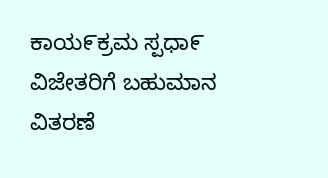ಕಾಯ೯ಕ್ರಮ ಸ್ಪಧಾ೯ ವಿಜೇತರಿಗೆ ಬಹುಮಾನ ವಿತರಣೆ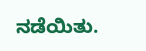ನಡೆಯಿತು.